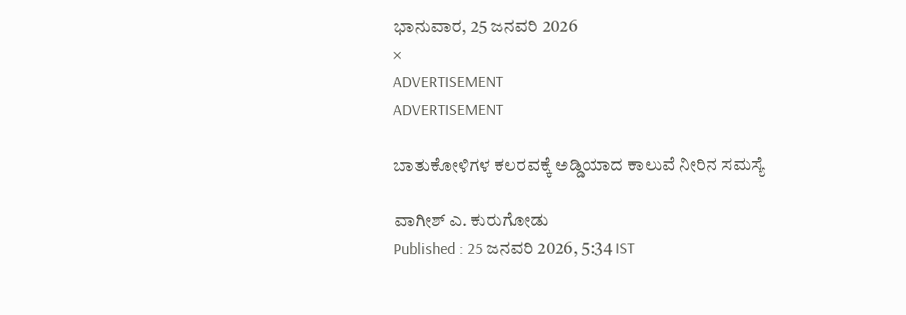ಭಾನುವಾರ, 25 ಜನವರಿ 2026
×
ADVERTISEMENT
ADVERTISEMENT

ಬಾತುಕೋಳಿಗಳ ಕಲರವಕ್ಕೆ ಅಡ್ಡಿಯಾದ ಕಾಲುವೆ ನೀರಿನ ಸಮಸ್ಯೆ

ವಾಗೀಶ್ ಎ. ಕುರುಗೋಡು
Published : 25 ಜನವರಿ 2026, 5:34 IST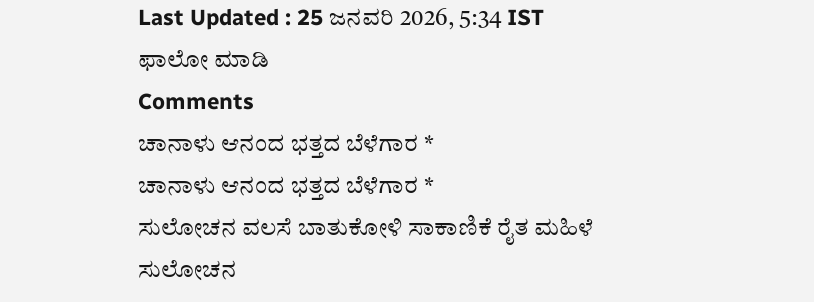Last Updated : 25 ಜನವರಿ 2026, 5:34 IST
ಫಾಲೋ ಮಾಡಿ
Comments
ಚಾನಾಳು ಆನಂದ ಭತ್ತದ ಬೆಳೆಗಾರ *
ಚಾನಾಳು ಆನಂದ ಭತ್ತದ ಬೆಳೆಗಾರ *
ಸುಲೋಚನ ವಲಸೆ ಬಾತುಕೋಳಿ ಸಾಕಾಣಿಕೆ ರೈತ ಮಹಿಳೆ
ಸುಲೋಚನ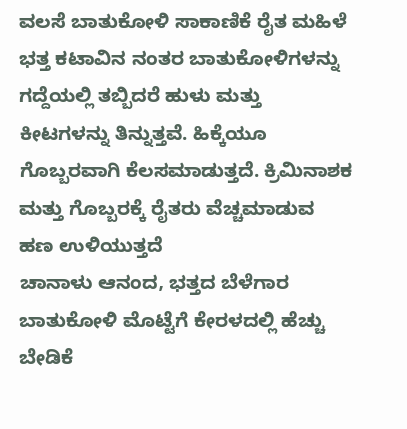ವಲಸೆ ಬಾತುಕೋಳಿ ಸಾಕಾಣಿಕೆ ರೈತ ಮಹಿಳೆ
ಭತ್ತ ಕಟಾವಿನ ನಂತರ ಬಾತುಕೋಳಿಗಳನ್ನು ಗದ್ದೆಯಲ್ಲಿ ತಬ್ಬಿದರೆ ಹುಳು ಮತ್ತು ಕೀಟಗಳನ್ನು ತಿನ್ನುತ್ತವೆ. ಹಿಕ್ಕೆಯೂ ಗೊಬ್ಬರವಾಗಿ ಕೆಲಸಮಾಡುತ್ತದೆ. ಕ್ರಿಮಿನಾಶಕ ಮತ್ತು ಗೊಬ್ಬರಕ್ಕೆ ರೈತರು ವೆಚ್ಚಮಾಡುವ ಹಣ ಉಳಿಯುತ್ತದೆ
ಚಾನಾಳು ಆನಂದ, ಭತ್ತದ ಬೆಳೆಗಾರ
ಬಾತುಕೋಳಿ ಮೊಟ್ಟೆಗೆ ಕೇರಳದಲ್ಲಿ ಹೆಚ್ಚು ಬೇಡಿಕೆ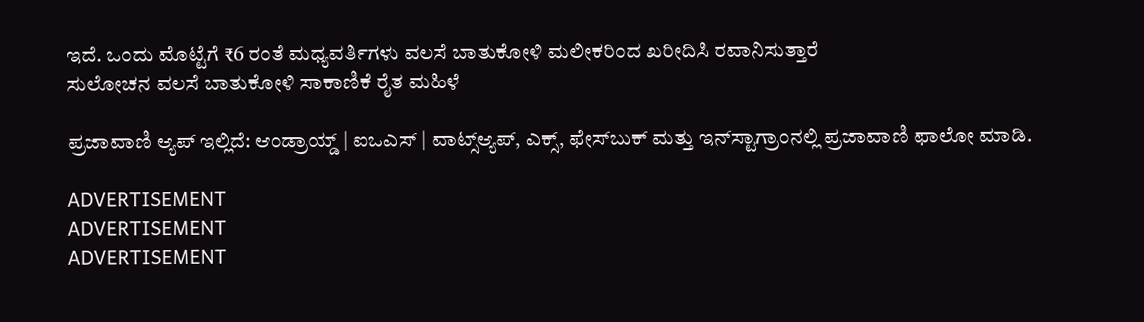ಇದೆ. ಒಂದು ಮೊಟ್ಟೆಗೆ ₹6 ರಂತೆ ಮಧ್ಯವರ್ತಿಗಳು ವಲಸೆ ಬಾತುಕೋಳಿ ಮಲೀಕರಿಂದ ಖರೀದಿಸಿ ರವಾನಿಸುತ್ತಾರೆ
ಸುಲೋಚನ ವಲಸೆ ಬಾತುಕೋಳಿ ಸಾಕಾಣಿಕೆ ರೈತ ಮಹಿಳೆ

ಪ್ರಜಾವಾಣಿ ಆ್ಯಪ್ ಇಲ್ಲಿದೆ: ಆಂಡ್ರಾಯ್ಡ್ | ಐಒಎಸ್ | ವಾಟ್ಸ್ಆ್ಯಪ್, ಎಕ್ಸ್, ಫೇಸ್‌ಬುಕ್ ಮತ್ತು ಇನ್‌ಸ್ಟಾಗ್ರಾಂನಲ್ಲಿ ಪ್ರಜಾವಾಣಿ ಫಾಲೋ ಮಾಡಿ.

ADVERTISEMENT
ADVERTISEMENT
ADVERTISEMENT